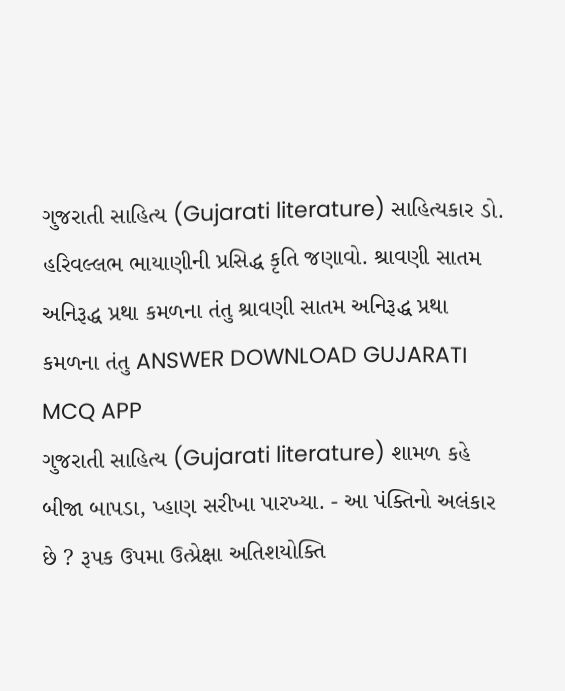ગુજરાતી સાહિત્ય (Gujarati literature) સાહિત્યકાર ડો. હરિવલ્લભ ભાયાણીની પ્રસિદ્ધ કૃતિ જણાવો. શ્રાવણી સાતમ અનિરૂદ્ધ પ્રથા કમળના તંતુ શ્રાવણી સાતમ અનિરૂદ્ધ પ્રથા કમળના તંતુ ANSWER DOWNLOAD GUJARATI MCQ APP
ગુજરાતી સાહિત્ય (Gujarati literature) શામળ કહે બીજા બાપડા, પ્હાણ સરીખા પારખ્યા. - આ પંક્તિનો અલંકાર છે ? રૂપક ઉપમા ઉત્પ્રેક્ષા અતિશયોક્તિ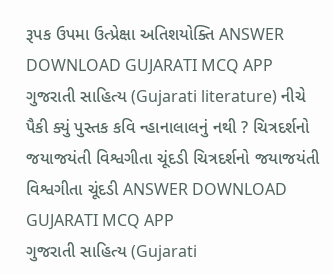રૂપક ઉપમા ઉત્પ્રેક્ષા અતિશયોક્તિ ANSWER DOWNLOAD GUJARATI MCQ APP
ગુજરાતી સાહિત્ય (Gujarati literature) નીચે પૈકી ક્યું પુસ્તક કવિ ન્હાનાલાલનું નથી ? ચિત્રદર્શનો જયાજયંતી વિશ્વગીતા ચૂંદડી ચિત્રદર્શનો જયાજયંતી વિશ્વગીતા ચૂંદડી ANSWER DOWNLOAD GUJARATI MCQ APP
ગુજરાતી સાહિત્ય (Gujarati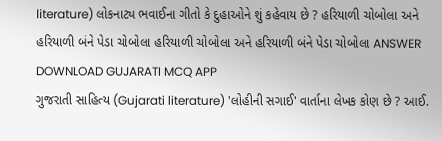literature) લોકનાટ્ય ભવાઈના ગીતો કે દુહાઓને શું કહેવાય છે ? હરિયાળી ચોબોલા અને હરિયાળી બંને પેડા ચોબોલા હરિયાળી ચોબોલા અને હરિયાળી બંને પેડા ચોબોલા ANSWER DOWNLOAD GUJARATI MCQ APP
ગુજરાતી સાહિત્ય (Gujarati literature) 'લોહીની સગાઈ' વાર્તાના લેખક કોણ છે ? આઈ.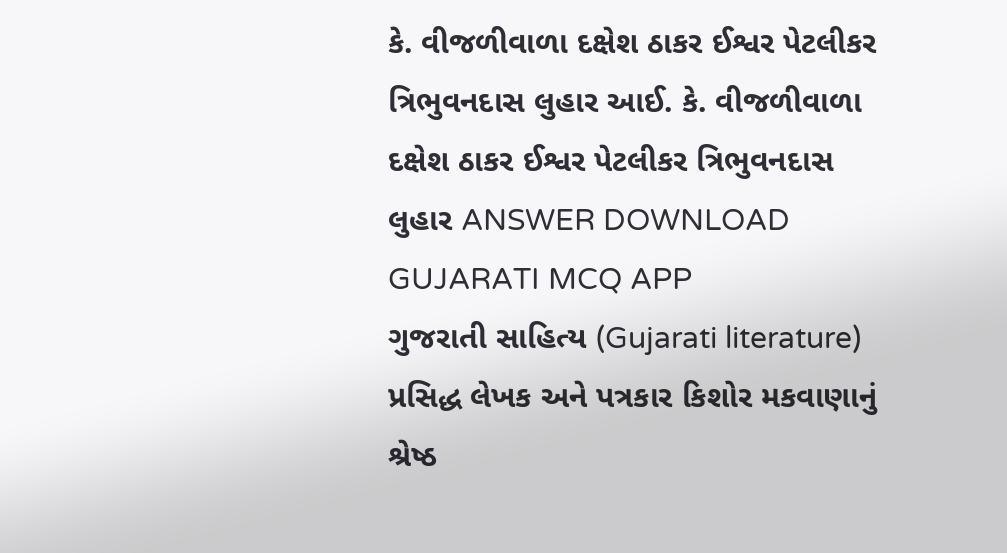કે. વીજળીવાળા દક્ષેશ ઠાકર ઈશ્વર પેટલીકર ત્રિભુવનદાસ લુહાર આઈ. કે. વીજળીવાળા દક્ષેશ ઠાકર ઈશ્વર પેટલીકર ત્રિભુવનદાસ લુહાર ANSWER DOWNLOAD GUJARATI MCQ APP
ગુજરાતી સાહિત્ય (Gujarati literature) પ્રસિદ્ધ લેખક અને પત્રકાર કિશોર મકવાણાનું શ્રેષ્ઠ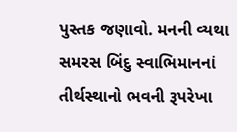પુસ્તક જણાવો. મનની વ્યથા સમરસ બિંદુ સ્વાભિમાનનાં તીર્થસ્થાનો ભવની રૂપરેખા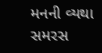મનની વ્યથા સમરસ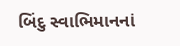બિંદુ સ્વાભિમાનનાં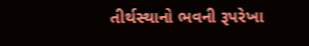તીર્થસ્થાનો ભવની રૂપરેખા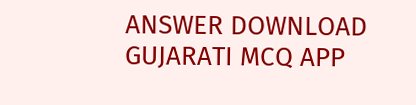ANSWER DOWNLOAD GUJARATI MCQ APP